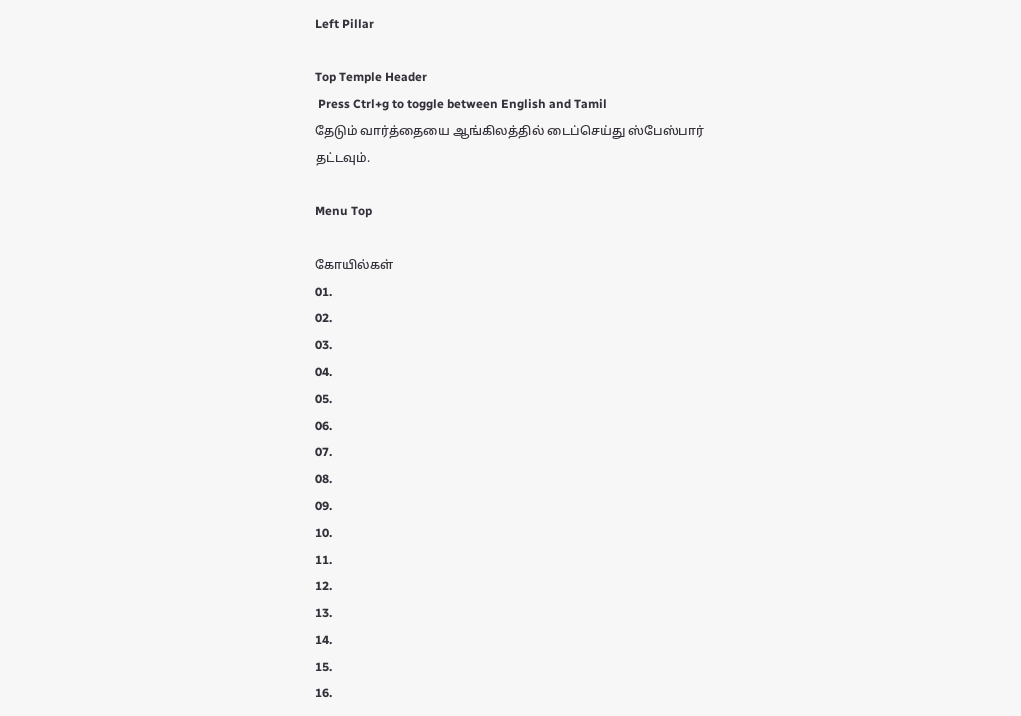Left Pillar

Top Temple Header
 Press Ctrl+g to toggle between English and Tamil
தேடும் வார்த்தையை ஆங்கிலத்தில் டைப்செய்து ஸ்பேஸ்பார் தட்டவும்.

Menu Top

கோயில்கள்
01.
02.
03.
04.
05.
06.
07.
08.
09.
10.
11.
12.
13.
14.
15.
16.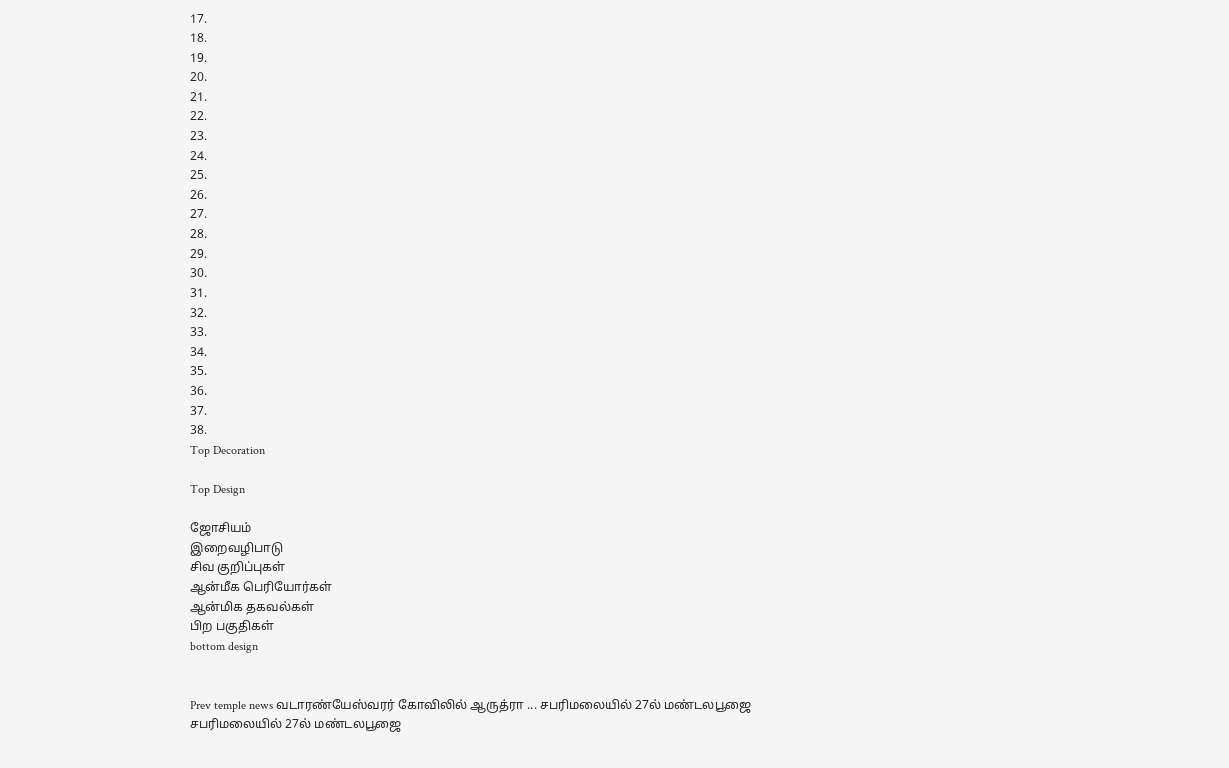17.
18.
19.
20.
21.
22.
23.
24.
25.
26.
27.
28.
29.
30.
31.
32.
33.
34.
35.
36.
37.
38.
Top Decoration

Top Design

ஜோசியம்
இறைவழிபாடு
சிவ குறிப்புகள்
ஆன்மீக பெரியோர்கள்
ஆன்மிக தகவல்கள்
பிற பகுதிகள்
bottom design


Prev temple news வடாரண்யேஸ்வரர் கோவிலில் ஆருத்ரா ... சபரிமலையில் 27ல் மண்டலபூஜை சபரிமலையில் 27ல் மண்டலபூஜை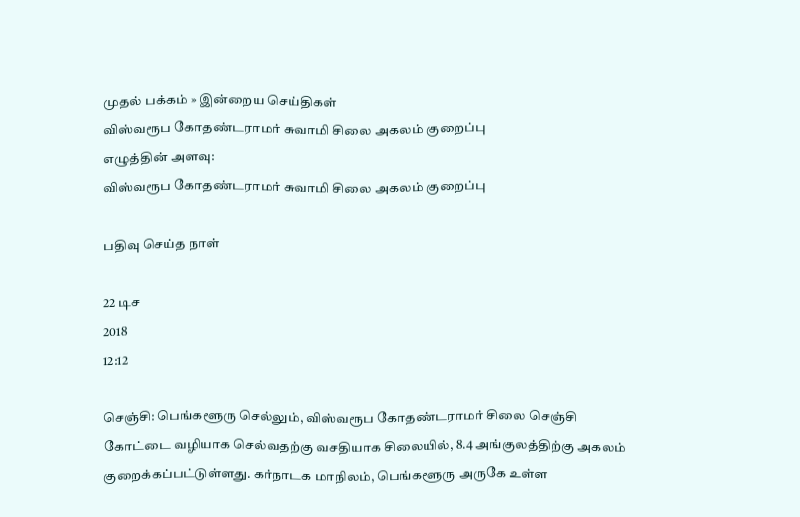முதல் பக்கம் » இன்றைய செய்திகள்
விஸ்வரூப கோதண்டராமர் சுவாமி சிலை அகலம் குறைப்பு
எழுத்தின் அளவு:
விஸ்வரூப கோதண்டராமர் சுவாமி சிலை அகலம் குறைப்பு

பதிவு செய்த நாள்

22 டிச
2018
12:12

செஞ்சி: பெங்களூரு செல்லும், விஸ்வரூப கோதண்டராமர் சிலை செஞ்சி கோட்டை வழியாக செல்வதற்கு வசதியாக சிலையில், 8.4 அங்குலத்திற்கு அகலம் குறைக்கப்பட்டுள்ளது. கர்நாடக மாநிலம், பெங்களூரு அருகே உள்ள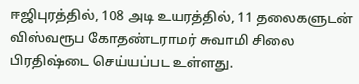ஈஜிபுரத்தில், 108 அடி உயரத்தில், 11 தலைகளுடன் விஸ்வரூப கோதண்டராமர் சுவாமி சிலை பிரதிஷ்டை செய்யப்பட உள்ளது.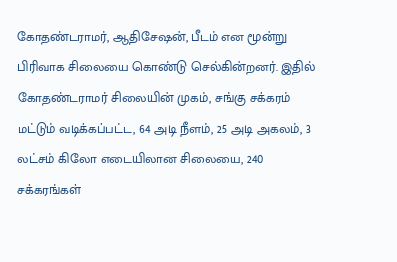கோதண்டராமர், ஆதிசேஷன், பீடம் என மூன்று பிரிவாக சிலையை கொண்டு செல்கின்றனர். இதில் கோதண்டராமர் சிலையின் முகம், சங்கு சக்கரம் மட்டும் வடிக்கப்பட்ட, 64 அடி நீளம், 25 அடி அகலம், 3 லட்சம் கிலோ எடையிலான சிலையை, 240 சக்கரங்கள்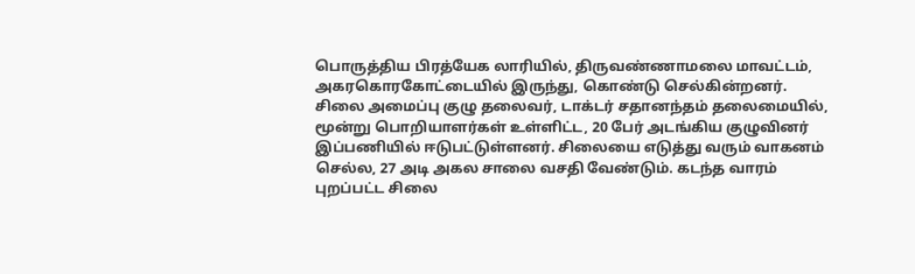பொருத்திய பிரத்யேக லாரியில், திருவண்ணாமலை மாவட்டம், அகரகொரகோட்டையில் இருந்து, கொண்டு செல்கின்றனர். சிலை அமைப்பு குழு தலைவர், டாக்டர் சதானந்தம் தலைமையில், மூன்று பொறியாளர்கள் உள்ளிட்ட, 20 பேர் அடங்கிய குழுவினர் இப்பணியில் ஈடுபட்டுள்ளனர். சிலையை எடுத்து வரும் வாகனம் செல்ல, 27 அடி அகல சாலை வசதி வேண்டும். கடந்த வாரம் புறப்பட்ட சிலை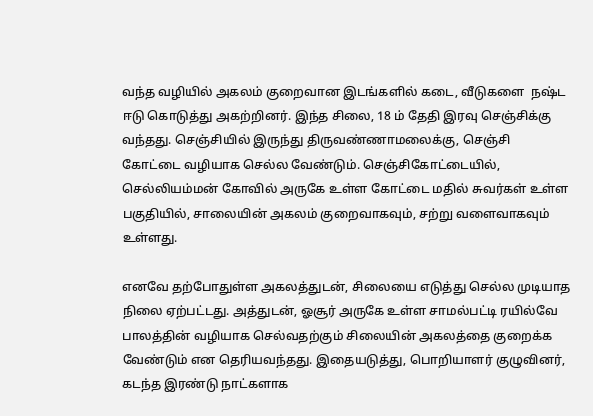வந்த வழியில் அகலம் குறைவான இடங்களில் கடை, வீடுகளை  நஷ்ட ஈடு கொடுத்து அகற்றினர். இந்த சிலை, 18 ம் தேதி இரவு செஞ்சிக்கு வந்தது. செஞ்சியில் இருந்து திருவண்ணாமலைக்கு, செஞ்சி கோட்டை வழியாக செல்ல வேண்டும். செஞ்சிகோட்டையில், செல்லியம்மன் கோவில் அருகே உள்ள கோட்டை மதில் சுவர்கள் உள்ள பகுதியில், சாலையின் அகலம் குறைவாகவும், சற்று வளைவாகவும் உள்ளது.

எனவே தற்போதுள்ள அகலத்துடன், சிலையை எடுத்து செல்ல முடியாத நிலை ஏற்பட்டது. அத்துடன், ஓசூர் அருகே உள்ள சாமல்பட்டி ரயில்வே பாலத்தின் வழியாக செல்வதற்கும் சிலையின் அகலத்தை குறைக்க வேண்டும் என தெரியவந்தது. இதையடுத்து, பொறியாளர் குழுவினர், கடந்த இரண்டு நாட்களாக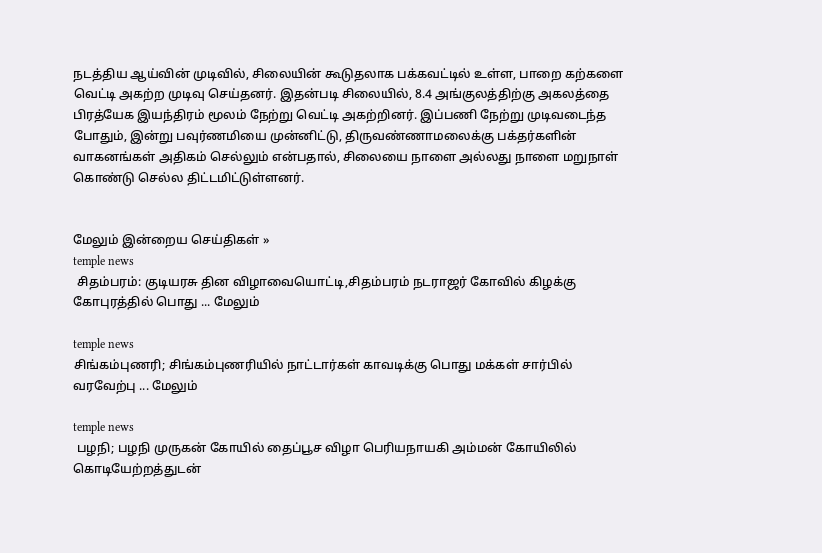நடத்திய ஆய்வின் முடிவில், சிலையின் கூடுதலாக பக்கவட்டில் உள்ள, பாறை கற்களை வெட்டி அகற்ற முடிவு செய்தனர். இதன்படி சிலையில், 8.4 அங்குலத்திற்கு அகலத்தை பிரத்யேக இயந்திரம் மூலம் நேற்று வெட்டி அகற்றினர். இப்பணி நேற்று முடிவடைந்த போதும், இன்று பவுர்ணமியை முன்னிட்டு, திருவண்ணாமலைக்கு பக்தர்களின் வாகனங்கள் அதிகம் செல்லும் என்பதால், சிலையை நாளை அல்லது நாளை மறுநாள் கொண்டு செல்ல திட்டமிட்டுள்ளனர்.


மேலும் இன்றைய செய்திகள் »
temple news
 சிதம்பரம்: குடியரசு தின விழாவையொட்டி,சிதம்பரம் நடராஜர் கோவில் கிழக்கு கோபுரத்தில் பொது ... மேலும்

temple news
சிங்கம்புணரி; சிங்கம்புணரியில் நாட்டார்கள் காவடிக்கு பொது மக்கள் சார்பில் வரவேற்பு ... மேலும்

temple news
 பழநி; பழநி முருகன் கோயில் தைப்பூச விழா பெரியநாயகி அம்மன் கோயிலில் கொடியேற்றத்துடன்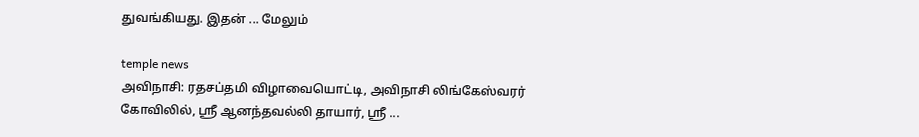துவங்கியது. இதன் ... மேலும்

temple news
அவிநாசி: ரதசப்தமி விழாவையொட்டி, அவிநாசி லிங்கேஸ்வரர் கோவிலில், ஸ்ரீ ஆனந்தவல்லி தாயார், ஸ்ரீ ...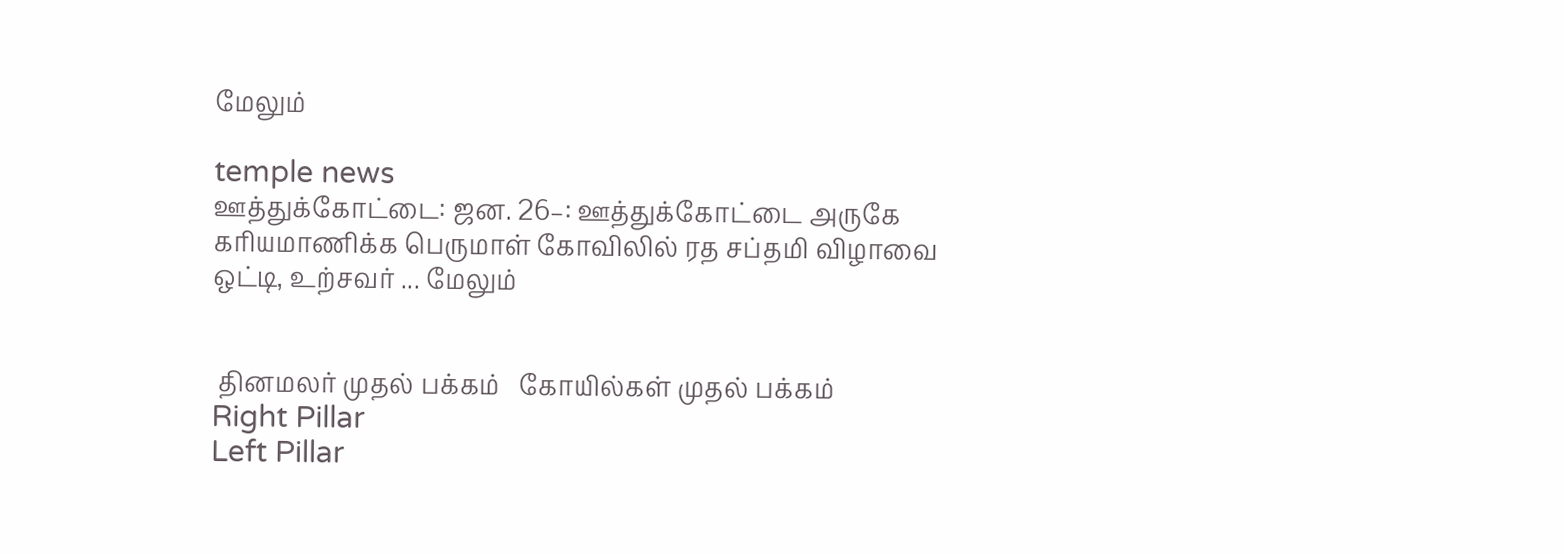மேலும்

temple news
ஊத்துக்கோட்டை: ஜன. 26–: ஊத்துக்கோட்டை அருகே கரியமாணிக்க பெருமாள் கோவிலில் ரத சப்தமி விழாவை ஒட்டி, உற்சவர் ... மேலும்


 தினமலர் முதல் பக்கம்   கோயில்கள் முதல் பக்கம்
Right Pillar
Left Pillar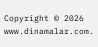Copyright © 2026 www.dinamalar.com.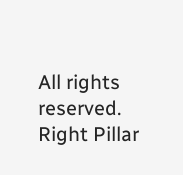All rights reserved.
Right Pillar